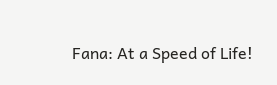Fana: At a Speed of Life!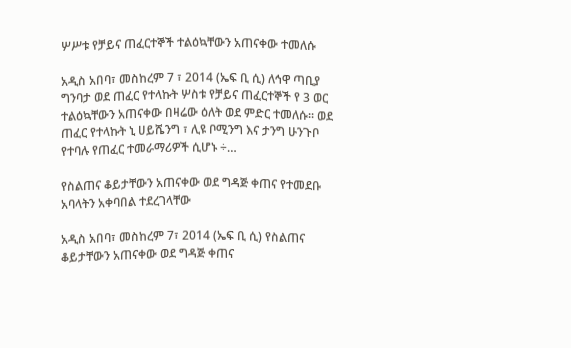ሦሥቱ የቻይና ጠፈርተኞች ተልዕኳቸውን አጠናቀው ተመለሱ

አዲስ አበባ፣ መስከረም 7 ፣ 2014 (ኤፍ ቢ ሲ) ለኅዋ ጣቢያ ግንባታ ወደ ጠፈር የተላኩት ሦስቱ የቻይና ጠፈርተኞች የ 3 ወር ተልዕኳቸውን አጠናቀው በዛሬው ዕለት ወደ ምድር ተመለሱ፡፡ ወደ ጠፈር የተላኩት ኒ ሀይሼንግ ፣ ሊዩ ቦሚንግ እና ታንግ ሁንጉቦ የተባሉ የጠፈር ተመራማሪዎች ሲሆኑ ÷…

የስልጠና ቆይታቸውን አጠናቀው ወደ ግዳጅ ቀጠና የተመደቡ አባላትን አቀባበል ተደረገላቸው

አዲስ አበባ፣ መስከረም 7፣ 2014 (ኤፍ ቢ ሲ) የስልጠና ቆይታቸውን አጠናቀው ወደ ግዳጅ ቀጠና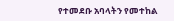የተመደቡ አባላትን የመተከል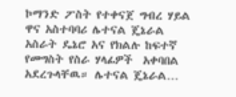ኮማንድ ፖስት የተቀናጀ ግብረ ሃይል ዋና አስተባባሪ ሌተናል ጄኔራል አስራት ዴኔሮ አና የክልሉ ከፍተኛ የመግስት የስራ ሃላፊዎች  አቀባበል አደረጉላቸዉ። ሌተናል ጄኔራል…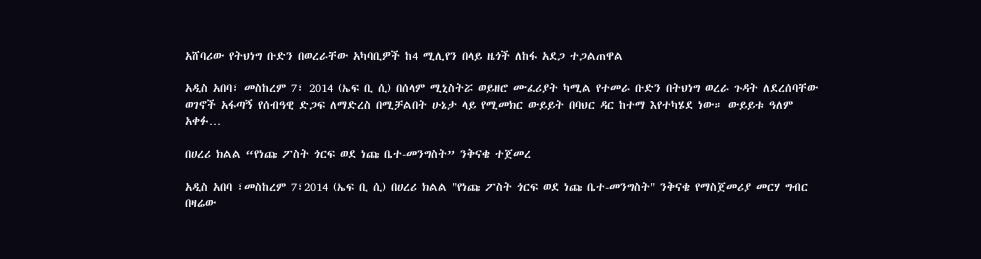አሸባሪው የትህነግ ቡድን በወረራቸው አካባቢዎች ከ4 ሚሊየን በላይ ዜጎች ለከፋ አደጋ ተጋልጠዋል

አዲስ አበባ፣ መስከረም 7፣ 2014 (ኤፍ ቢ ሲ) በሰላም ሚኒስትሯ ወይዘሮ ሙፈሪያት ካሚል የተመራ ቡድን በትህነግ ወረራ ጉዳት ለደረሰባቸው ወገኖች አፋጣኝ የሰብዓዊ ድጋፍ ለማድረስ በሚቻልበት ሁኔታ ላይ የሚመክር ውይይት በባህር ዳር ከተማ እየተካሄደ ነው። ውይይቱ ዓለም አቀፉ…

በሀረሪ ክልል “የነጩ ፖስት ጎርፍ ወደ ነጩ ቤተ-መንግስት” ንቅናቄ ተጀመረ

አዲስ አበባ ፣መስከረም 7፣2014 (ኤፍ ቢ ሲ) በሀረሪ ክልል "የነጩ ፖስት ጎርፍ ወደ ነጩ ቤተ-መንግስት" ንቅናቄ የማስጀመሪያ መርሃ ግብር በዛሬው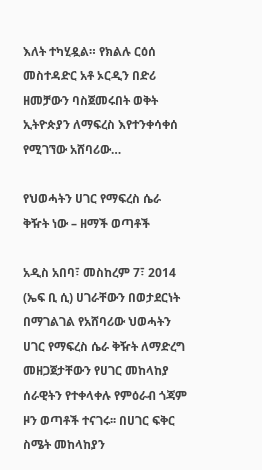እለት ተካሂዷል። የክልሉ ርዕሰ መስተዳድር አቶ ኦርዲን በድሪ ዘመቻውን ባስጀመሩበት ወቅት ኢትዮጵያን ለማፍረስ እየተንቀሳቀሰ የሚገኘው አሸባሪው…

የህወሓትን ሀገር የማፍረስ ሴራ ቅዥት ነው – ዘማች ወጣቶች

አዲስ አበባ፣ መስከረም 7፣ 2014 (ኤፍ ቢ ሲ) ሀገራቸውን በወታደርነት በማገልገል የአሸባሪው ህወሓትን ሀገር የማፍረስ ሴራ ቅዥት ለማድረግ መዘጋጀታቸውን የሀገር መከላከያ ሰራዊትን የተቀላቀሉ የምዕራብ ጎጃም ዞን ወጣቶች ተናገሩ፡፡ በሀገር ፍቅር ስሜት መከላከያን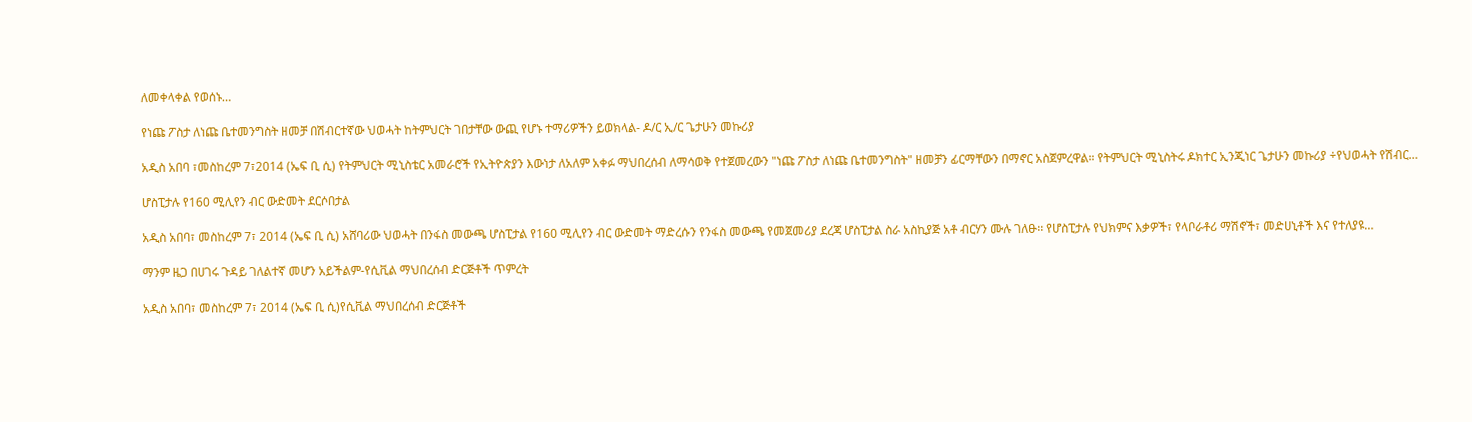ለመቀላቀል የወሰኑ…

የነጩ ፖስታ ለነጩ ቤተመንግስት ዘመቻ በሽብርተኛው ህወሓት ከትምህርት ገበታቸው ውጪ የሆኑ ተማሪዎችን ይወክላል- ዶ/ር ኢ/ር ጌታሁን መኩሪያ

አዲስ አበባ ፣መስከረም 7፣2014 (ኤፍ ቢ ሲ) የትምህርት ሚኒስቴር አመራሮች የኢትዮጵያን እውነታ ለአለም አቀፉ ማህበረሰብ ለማሳወቅ የተጀመረውን "ነጩ ፖስታ ለነጩ ቤተመንግስት" ዘመቻን ፊርማቸውን በማኖር አስጀምረዋል። የትምህርት ሚኒስትሩ ዶክተር ኢንጂነር ጌታሁን መኩሪያ ÷የህወሓት የሽብር…

ሆስፒታሉ የ160 ሚሊየን ብር ውድመት ደርሶበታል

አዲስ አበባ፣ መስከረም 7፣ 2014 (ኤፍ ቢ ሲ) አሸባሪው ህወሓት በንፋስ መውጫ ሆስፒታል የ160 ሚሊየን ብር ውድመት ማድረሱን የንፋስ መውጫ የመጀመሪያ ደረጃ ሆስፒታል ስራ አስኪያጅ አቶ ብርሃን ሙሉ ገለፁ፡፡ የሆስፒታሉ የህክምና እቃዎች፣ የላቦራቶሪ ማሽኖች፣ መድሀኒቶች እና የተለያዩ…

ማንም ዜጋ በሀገሩ ጉዳይ ገለልተኛ መሆን አይችልም-የሲቪል ማህበረሰብ ድርጅቶች ጥምረት

አዲስ አበባ፣ መስከረም 7፣ 2014 (ኤፍ ቢ ሲ)የሲቪል ማህበረሰብ ድርጅቶች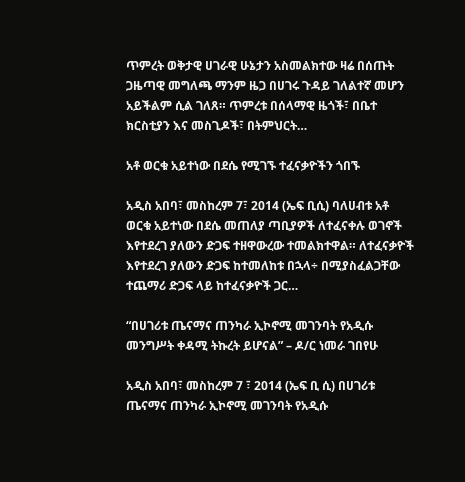ጥምረት ወቅታዊ ሀገራዊ ሁኔታን አስመልክተው ዛሬ በሰጡት ጋዜጣዊ መግለጫ ማንም ዜጋ በሀገሩ ጉዳይ ገለልተኛ መሆን አይችልም ሲል ገለጸ። ጥምረቱ በሰላማዊ ዜጎች፣ በቤተ ክርስቲያን እና መስጊዶች፣ በትምህርት…

አቶ ወርቁ አይተነው በደሴ የሚገኙ ተፈናቃዮችን ጎበኙ

አዲስ አበባ፣ መስከረም 7፣ 2014 (ኤፍ ቢሲ) ባለሀብቱ አቶ ወርቁ አይተነው በደሴ መጠለያ ጣቢያዎች ለተፈናቀሉ ወገኖች እየተደረገ ያለውን ድጋፍ ተዘዋውረው ተመልክተዋል። ለተፈናቃዮች እየተደረገ ያለውን ድጋፍ ከተመለከቱ በኋላ÷ በሚያስፈልጋቸው ተጨማሪ ድጋፍ ላይ ከተፈናቃዮች ጋር…

“በሀገሪቱ ጤናማና ጠንካራ ኢኮኖሚ መገንባት የአዲሱ መንግሥት ቀዳሚ ትኩረት ይሆናል” – ዶ/ር ነመራ ገበየሁ

አዲስ አበባ፣ መስከረም 7 ፣ 2014 (ኤፍ ቢ ሲ) በሀገሪቱ ጤናማና ጠንካራ ኢኮኖሚ መገንባት የአዲሱ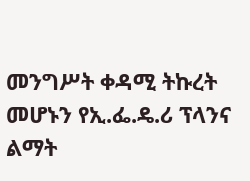መንግሥት ቀዳሚ ትኩረት መሆኑን የኢ.ፌ.ዴ.ሪ ፕላንና ልማት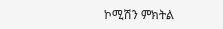ኮሚሽን ምክትል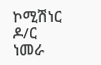ኮሚሽነር ዶ/ር ነመራ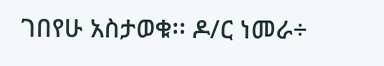ገበየሁ አስታወቁ፡፡ ዶ/ር ነመራ÷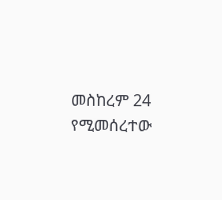መስከረም 24 የሚመሰረተው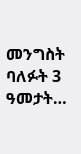መንግስት ባለፉት 3 ዓመታት…